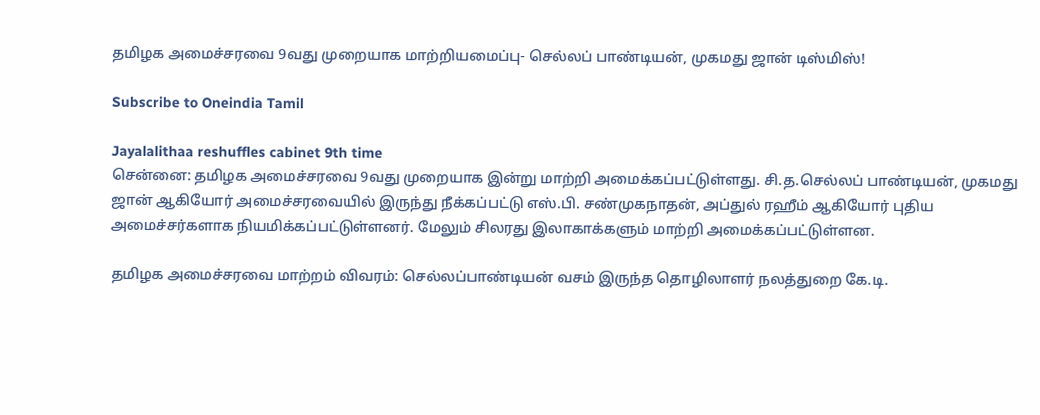தமிழக அமைச்சரவை 9வது முறையாக மாற்றியமைப்பு- செல்லப் பாண்டியன், முகமது ஜான் டிஸ்மிஸ்!

Subscribe to Oneindia Tamil

Jayalalithaa reshuffles cabinet 9th time
சென்னை: தமிழக அமைச்சரவை 9வது முறையாக இன்று மாற்றி அமைக்கப்பட்டுள்ளது. சி.த.செல்லப் பாண்டியன், முகமது ஜான் ஆகியோர் அமைச்சரவையில் இருந்து நீக்கப்பட்டு எஸ்.பி. சண்முகநாதன், அப்துல் ரஹீம் ஆகியோர் புதிய அமைச்சர்களாக நியமிக்கப்பட்டுள்ளனர். மேலும் சிலரது இலாகாக்களும் மாற்றி அமைக்கப்பட்டுள்ளன.

தமிழக அமைச்சரவை மாற்றம் விவரம்: செல்லப்பாண்டியன் வசம் இருந்த தொழிலாளர் நலத்துறை கே.டி.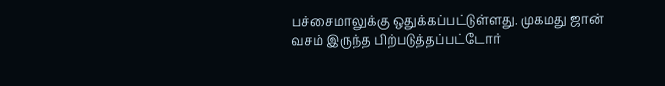பச்சைமாலுக்கு ஒதுக்கப்பட்டுள்ளது. முகமது ஜான் வசம் இருந்த பிற்படுத்தப்பட்டோர்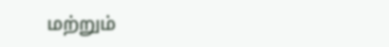மற்றும்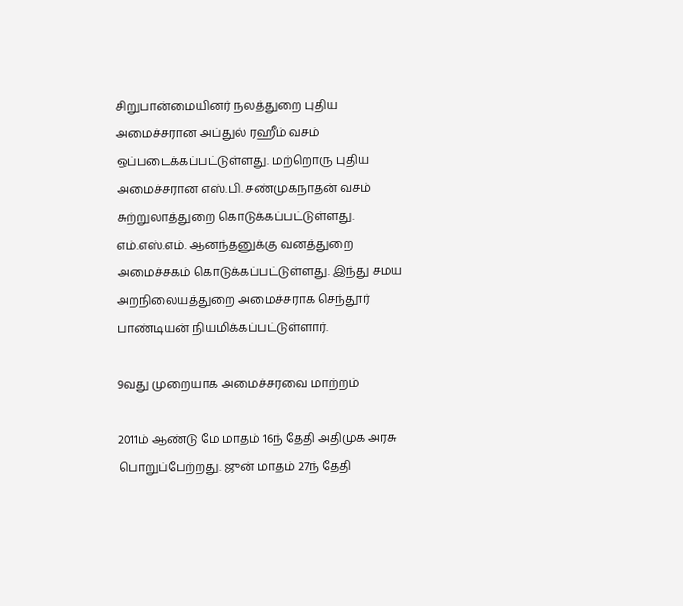சிறுபான்மையினர் நலத்துறை புதிய அமைச்சரான அப்துல் ரஹீம் வசம் ஒப்படைக்கப்பட்டுள்ளது. மற்றொரு புதிய அமைச்சரான எஸ்.பி. சண்முகநாதன் வசம் சுற்றுலாத்துறை கொடுக்கப்பட்டுள்ளது. எம்.எஸ்.எம். ஆனந்தனுக்கு வனத்துறை அமைச்சகம் கொடுக்கப்பட்டுள்ளது. இந்து சமய அறநிலையத்துறை அமைச்சராக செந்தூர் பாண்டியன் நியமிக்கப்பட்டுள்ளார்.

9வது முறையாக அமைச்சரவை மாற்றம்

2011ம் ஆண்டு மே மாதம் 16ந் தேதி அதிமுக அரசு பொறுப்பேற்றது. ஜுன் மாதம் 27ந் தேதி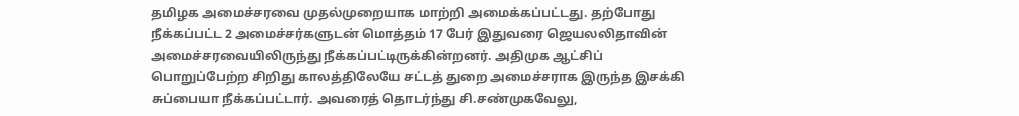தமிழக அமைச்சரவை முதல்முறையாக மாற்றி அமைக்கப்பட்டது. தற்போது நீக்கப்பட்ட 2 அமைச்சர்களுடன் மொத்தம் 17 பேர் இதுவரை ஜெயலலிதாவின் அமைச்சரவையிலிருந்து நீக்கப்பட்டிருக்கின்றனர். அதிமுக ஆட்சிப் பொறுப்பேற்ற சிறிது காலத்திலேயே சட்டத் துறை அமைச்சராக இருந்த இசக்கி சுப்பையா நீக்கப்பட்டார். அவரைத் தொடர்ந்து சி.சண்முகவேலு,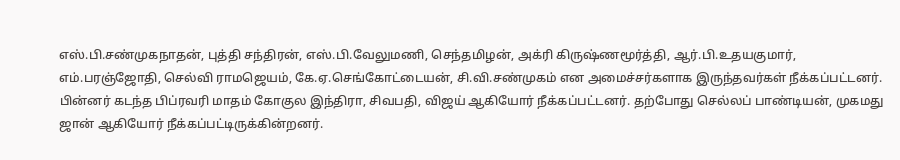எஸ்.பி.சண்முகநாதன், புத்தி சந்திரன், எஸ்.பி.வேலுமணி, செந்தமிழன், அக்ரி கிருஷ்ணமூர்த்தி, ஆர்.பி.உதயகுமார், எம்.பரஞ்ஜோதி, செல்வி ராமஜெயம், கே.ஏ.செங்கோட்டையன், சி.வி.சண்முகம் என அமைச்சர்களாக இருந்தவர்கள் நீக்கப்பட்டனர். பின்னர் கடந்த பிப்ரவரி மாதம் கோகுல இந்திரா, சிவபதி, விஜய் ஆகியோர் நீக்கப்பட்டனர். தற்போது செல்லப் பாண்டியன், முகமது ஜான் ஆகியோர் நீக்கப்பட்டிருக்கின்றனர்.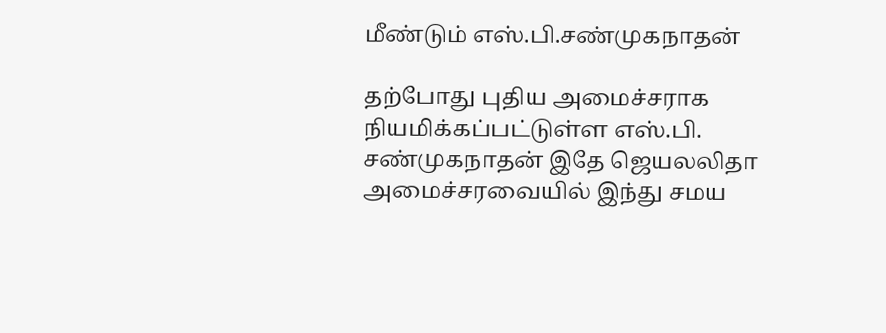மீண்டும் எஸ்.பி.சண்முகநாதன்

தற்போது புதிய அமைச்சராக நியமிக்கப்பட்டுள்ள எஸ்.பி. சண்முகநாதன் இதே ஜெயலலிதா அமைச்சரவையில் இந்து சமய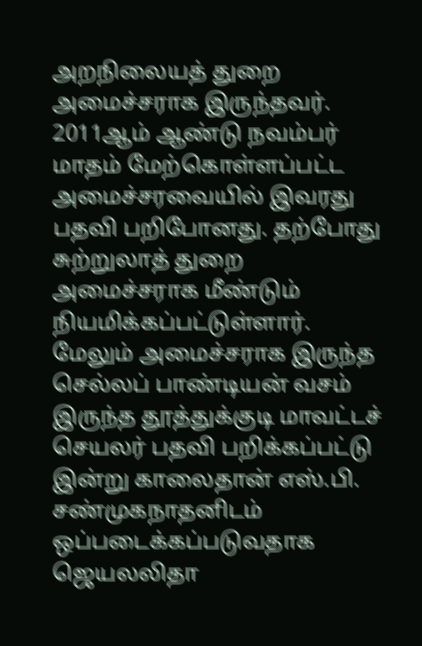அறநிலையத் துறை அமைச்சராக இருந்தவர். 2011ஆம் ஆண்டு நவம்பர் மாதம் மேற்கொள்ளப்பட்ட அமைச்சரவையில் இவரது பதவி பறிபோனது. தற்போது சுற்றுலாத் துறை அமைச்சராக மீண்டும் நியமிக்கப்பட்டுள்ளார். மேலும் அமைச்சராக இருந்த செல்லப் பாண்டியன் வசம் இருந்த தூத்துக்குடி மாவட்டச் செயலர் பதவி பறிக்கப்பட்டு இன்று காலைதான் எஸ்.பி. சண்முகநாதனிடம் ஒப்படைக்கப்படுவதாக ஜெயலலிதா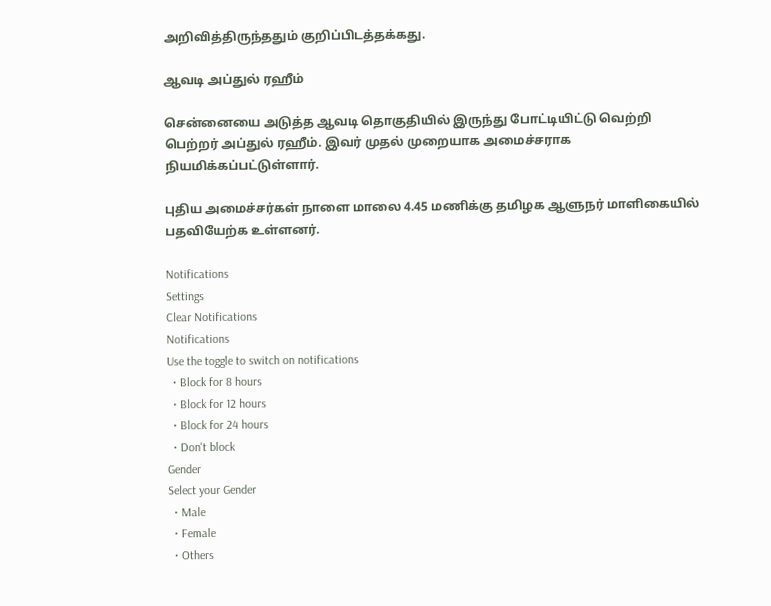அறிவித்திருந்ததும் குறிப்பிடத்தக்கது.

ஆவடி அப்துல் ரஹீம்

சென்னையை அடுத்த ஆவடி தொகுதியில் இருந்து போட்டியிட்டு வெற்றி பெற்றர் அப்துல் ரஹீம். இவர் முதல் முறையாக அமைச்சராக நியமிக்கப்பட்டுள்ளார்.

புதிய அமைச்சர்கள் நாளை மாலை 4.45 மணிக்கு தமிழக ஆளுநர் மாளிகையில் பதவியேற்க உள்ளனர்.

Notifications
Settings
Clear Notifications
Notifications
Use the toggle to switch on notifications
  • Block for 8 hours
  • Block for 12 hours
  • Block for 24 hours
  • Don't block
Gender
Select your Gender
  • Male
  • Female
  • Others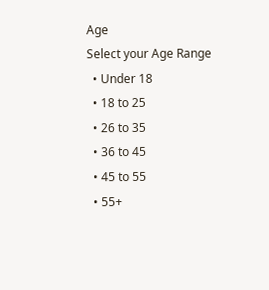Age
Select your Age Range
  • Under 18
  • 18 to 25
  • 26 to 35
  • 36 to 45
  • 45 to 55
  • 55+